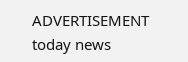ADVERTISEMENT
today news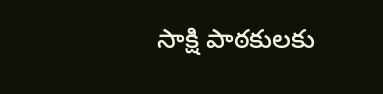సాక్షి పాఠకులకు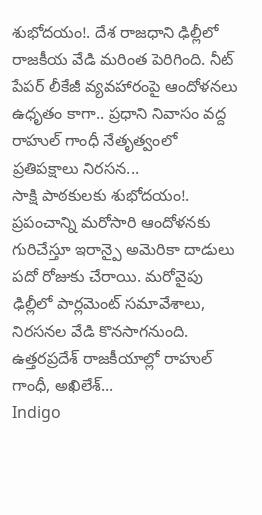శుభోదయం!. దేశ రాజధాని ఢిల్లీలో రాజకీయ వేడి మరింత పెరిగింది. నీట్ పేపర్ లీకేజీ వ్యవహారంపై ఆందోళనలు ఉధృతం కాగా.. ప్రధాని నివాసం వద్ద రాహుల్ గాంధీ నేతృత్వంలో ప్రతిపక్షాలు నిరసన...
సాక్షి పాఠకులకు శుభోదయం!. ప్రపంచాన్ని మరోసారి ఆందోళనకు గురిచేస్తూ ఇరాన్పై అమెరికా దాడులు పదో రోజుకు చేరాయి. మరోవైపు ఢిల్లీలో పార్లమెంట్ సమావేశాలు, నిరసనల వేడి కొనసాగనుంది. ఉత్తరప్రదేశ్ రాజకీయాల్లో రాహుల్ గాంధీ, అఖిలేశ్...
Indigo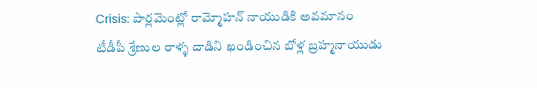Crisis: పార్లమెంట్లో రామ్మోహన్ నాయుడికి అవమానం
టీడీపీ శ్రేణుల రాళ్ళ దాడిని ఖండించిన బోళ్ల బ్రహ్మనాయుడు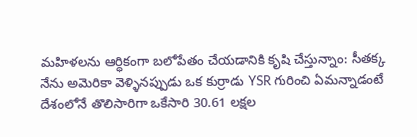మహిళలను ఆర్ధికంగా బలోపేతం చేయడానికి కృషి చేస్తున్నాం: సీతక్క
నేను అమెరికా వెళ్ళినప్పుడు ఒక కుర్రాడు YSR గురించి ఏమన్నాడంటే
దేశంలోనే తొలిసారిగా ఒకేసారి 30.61 లక్షల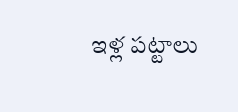ఇళ్ల పట్టాలు